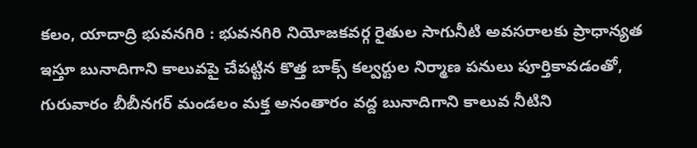కలం, యాదాద్రి భువనగిరి : భువనగిరి నియోజకవర్గ రైతుల సాగునీటి అవసరాలకు ప్రాధాన్యత ఇస్తూ బునాదిగాని కాలువపై చేపట్టిన కొత్త బాక్స్ కల్వర్టుల నిర్మాణ పనులు పూర్తికావడంతో, గురువారం బీబీనగర్ మండలం మక్త అనంతారం వద్ద బునాదిగాని కాలువ నీటిని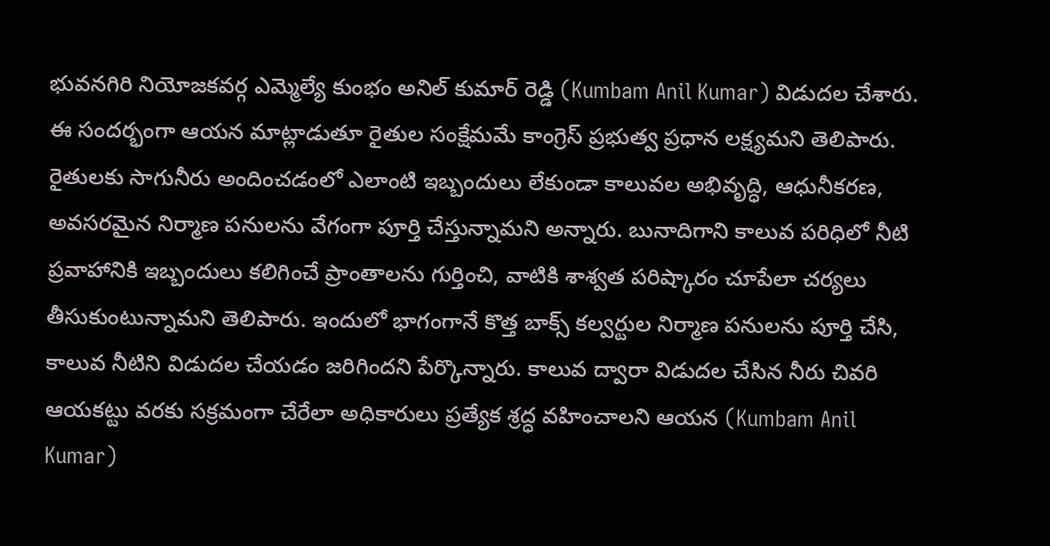భువనగిరి నియోజకవర్గ ఎమ్మెల్యే కుంభం అనిల్ కుమార్ రెడ్డి (Kumbam Anil Kumar) విడుదల చేశారు. ఈ సందర్భంగా ఆయన మాట్లాడుతూ రైతుల సంక్షేమమే కాంగ్రెస్ ప్రభుత్వ ప్రధాన లక్ష్యమని తెలిపారు.
రైతులకు సాగునీరు అందించడంలో ఎలాంటి ఇబ్బందులు లేకుండా కాలువల అభివృద్ధి, ఆధునీకరణ, అవసరమైన నిర్మాణ పనులను వేగంగా పూర్తి చేస్తున్నామని అన్నారు. బునాదిగాని కాలువ పరిధిలో నీటి ప్రవాహానికి ఇబ్బందులు కలిగించే ప్రాంతాలను గుర్తించి, వాటికి శాశ్వత పరిష్కారం చూపేలా చర్యలు తీసుకుంటున్నామని తెలిపారు. ఇందులో భాగంగానే కొత్త బాక్స్ కల్వర్టుల నిర్మాణ పనులను పూర్తి చేసి, కాలువ నీటిని విడుదల చేయడం జరిగిందని పేర్కొన్నారు. కాలువ ద్వారా విడుదల చేసిన నీరు చివరి ఆయకట్టు వరకు సక్రమంగా చేరేలా అధికారులు ప్రత్యేక శ్రద్ధ వహించాలని ఆయన (Kumbam Anil Kumar)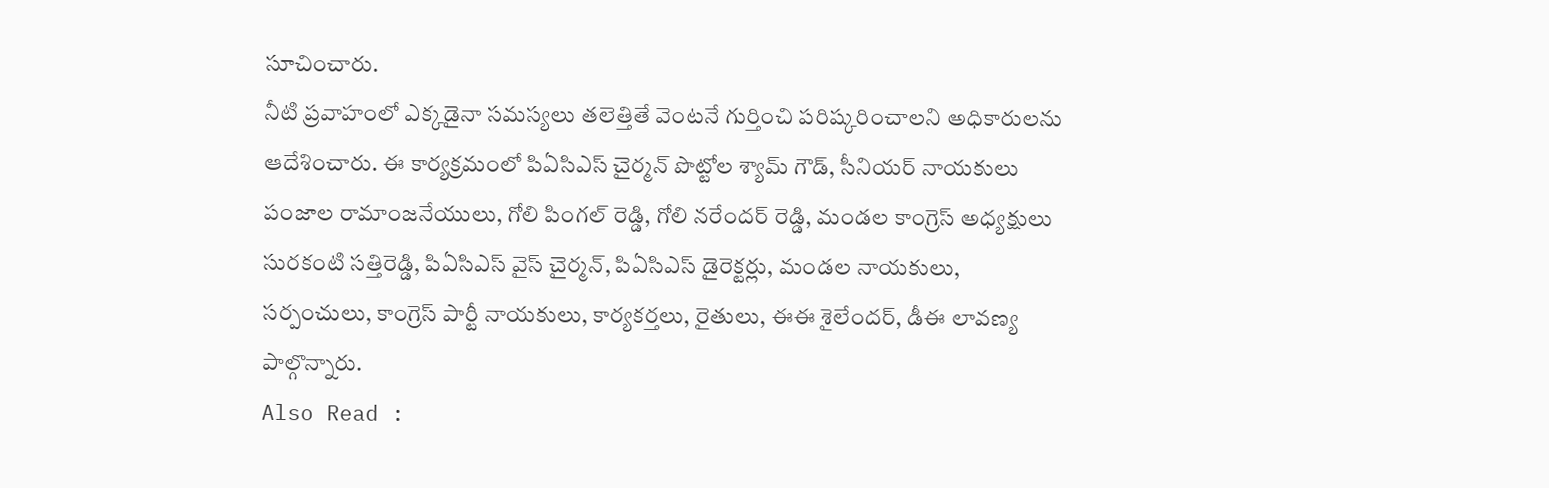సూచించారు.
నీటి ప్రవాహంలో ఎక్కడైనా సమస్యలు తలెత్తితే వెంటనే గుర్తించి పరిష్కరించాలని అధికారులను ఆదేశించారు. ఈ కార్యక్రమంలో పిఏసిఎస్ చైర్మన్ పొట్టోల శ్యామ్ గౌడ్, సీనియర్ నాయకులు పంజాల రామాంజనేయులు, గోలి పింగల్ రెడ్డి, గోలి నరేందర్ రెడ్డి, మండల కాంగ్రెస్ అధ్యక్షులు సురకంటి సత్తిరెడ్డి, పిఏసిఎస్ వైస్ చైర్మన్, పిఏసిఎస్ డైరెక్టర్లు, మండల నాయకులు, సర్పంచులు, కాంగ్రెస్ పార్టీ నాయకులు, కార్యకర్తలు, రైతులు, ఈఈ శైలేందర్, డీఈ లావణ్య పాల్గొన్నారు.
Also Read :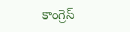కాంగ్రెస్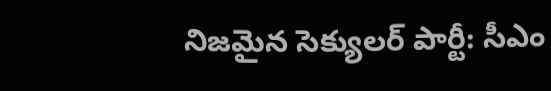నిజమైన సెక్యులర్ పార్టీ: సీఎం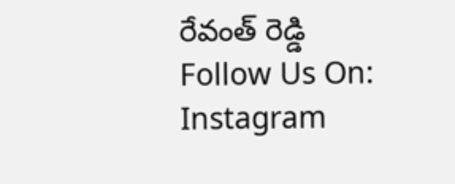రేవంత్ రెడ్డి
Follow Us On: Instagram